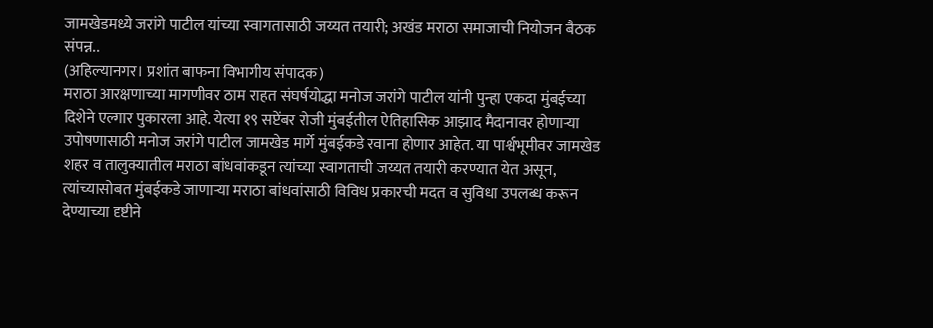जामखेडमध्ये जरांगे पाटील यांच्या स्वागतासाठी जय्यत तयारी; अखंड मराठा समाजाची नियोजन बैठक संपन्न..
(अहिल्यानगर। प्रशांत बाफना विभागीय संपादक)
मराठा आरक्षणाच्या मागणीवर ठाम राहत संघर्षयोद्धा मनोज जरांगे पाटील यांनी पुन्हा एकदा मुंबईच्या दिशेने एल्गार पुकारला आहे. येत्या १९ सप्टेंबर रोजी मुंबईतील ऐतिहासिक आझाद मैदानावर होणाऱ्या उपोषणासाठी मनोज जरांगे पाटील जामखेड मार्गे मुंबईकडे रवाना होणार आहेत. या पार्श्वभूमीवर जामखेड शहर व तालुक्यातील मराठा बांधवांकडून त्यांच्या स्वागताची जय्यत तयारी करण्यात येत असून, त्यांच्यासोबत मुंबईकडे जाणाऱ्या मराठा बांधवांसाठी विविध प्रकारची मदत व सुविधा उपलब्ध करून देण्याच्या दृष्टीने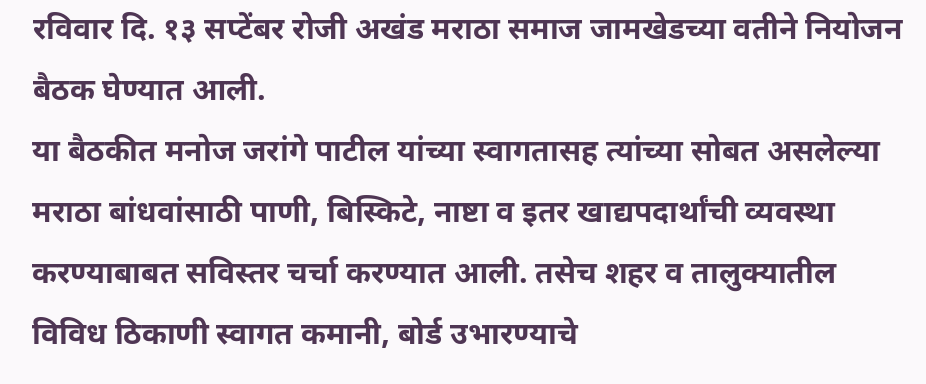रविवार दि. १३ सप्टेंबर रोजी अखंड मराठा समाज जामखेडच्या वतीने नियोजन बैठक घेण्यात आली.
या बैठकीत मनोज जरांगे पाटील यांच्या स्वागतासह त्यांच्या सोबत असलेल्या मराठा बांधवांसाठी पाणी, बिस्किटे, नाष्टा व इतर खाद्यपदार्थांची व्यवस्था करण्याबाबत सविस्तर चर्चा करण्यात आली. तसेच शहर व तालुक्यातील विविध ठिकाणी स्वागत कमानी, बोर्ड उभारण्याचे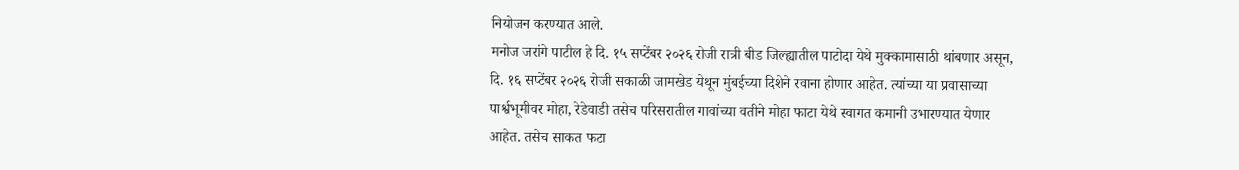नियोजन करण्यात आले.
मनोज जरांगे पाटील हे दि. १५ सप्टेंबर २०२६ रोजी रात्री बीड जिल्ह्यातील पाटोदा येथे मुक्कामासाठी थांबणार असून, दि. १६ सप्टेंबर २०२६ रोजी सकाळी जामखेड येथून मुंबईच्या दिशेने रवाना होणार आहेत. त्यांच्या या प्रवासाच्या पार्श्वभूमीवर मोहा, रेडेवाडी तसेच परिसरातील गावांच्या वतीने मोहा फाटा येथे स्वागत कमानी उभारण्यात येणार आहेत. तसेच साकत फटा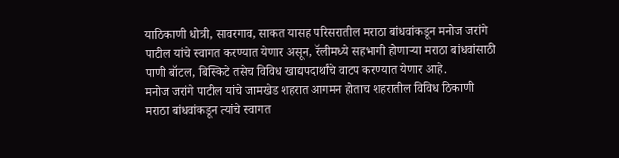याठिकाणी धोत्री, सावरगाव, साकत यासह परिसरातील मराठा बांधवांकडून मनोज जरांगे पाटील यांचे स्वागत करण्यात येणार असून, रॅलीमध्ये सहभागी होणाऱ्या मराठा बांधवांसाठी पाणी बॉटल, बिस्किटे तसेच विविध खाद्यपदार्थांचे वाटप करण्यात येणार आहे.
मनोज जरांगे पाटील यांचे जामखेड शहरात आगमन होताच शहरातील विविध ठिकाणी मराठा बांधवांकडून त्यांचे स्वागत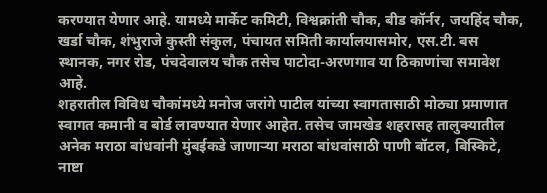करण्यात येणार आहे. यामध्ये मार्केट कमिटी, विश्वक्रांती चौक, बीड कॉर्नर, जयहिंद चौक, खर्डा चौक, शंभुराजे कुस्ती संकुल, पंचायत समिती कार्यालयासमोर, एस.टी. बस स्थानक, नगर रोड, पंचदेवालय चौक तसेच पाटोदा-अरणगाव या ठिकाणांचा समावेश आहे.
शहरातील विविध चौकांमध्ये मनोज जरांगे पाटील यांच्या स्वागतासाठी मोठ्या प्रमाणात स्वागत कमानी व बोर्ड लावण्यात येणार आहेत. तसेच जामखेड शहरासह तालुक्यातील अनेक मराठा बांधवांनी मुंबईकडे जाणाऱ्या मराठा बांधवांसाठी पाणी बॉटल, बिस्किटे, नाष्टा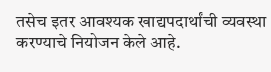तसेच इतर आवश्यक खाद्यपदार्थांची व्यवस्था करण्याचे नियोजन केले आहे.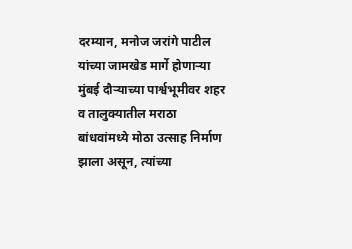दरम्यान, मनोज जरांगे पाटील यांच्या जामखेड मार्गे होणाऱ्या मुंबई दौऱ्याच्या पार्श्वभूमीवर शहर व तालुक्यातील मराठा बांधवांमध्ये मोठा उत्साह निर्माण झाला असून, त्यांच्या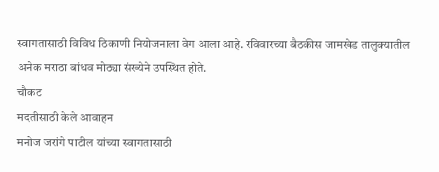स्वागतासाठी विविध ठिकाणी नियोजनाला वेग आला आहे. रविवारच्या बैठकीस जामखेड तालुक्यातील अनेक मराठा बांधव मोठ्या संख्येने उपस्थित होते.
चौकट
मदतीसाठी केले आवाहन
मनोज जरांगे पाटील यांच्या स्वागतासाठी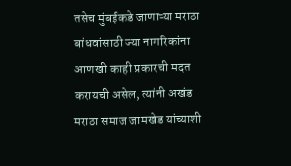तसेच मुंबईकडे जाणाऱ्या मराठा बांधवांसाठी ज्या नागरिकांना आणखी काही प्रकारची मदत करायची असेल, त्यांनी अखंड मराठा समाज जामखेड यांच्याशी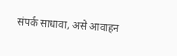संपर्क साधावा, असे आवाहन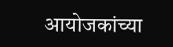आयोजकांच्या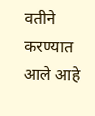वतीने करण्यात आले आहे